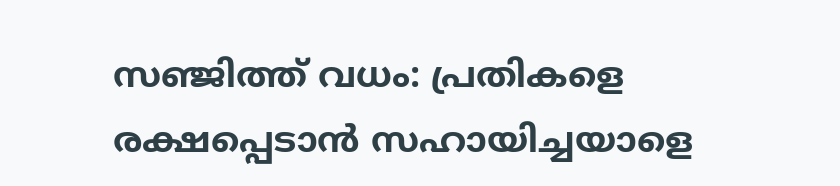സഞ്ജിത്ത് വധം: പ്രതികളെ രക്ഷപ്പെടാൻ സഹായിച്ചയാളെ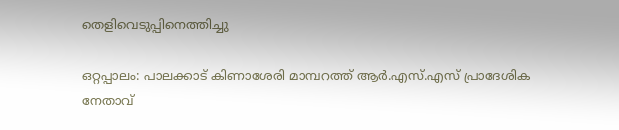തെളിവെടുപ്പിനെത്തിച്ചു

ഒറ്റപ്പാലം: പാലക്കാട് കിണാശേരി മാമ്പറത്ത് ആർ.എസ്.എസ് പ്രാദേശിക നേതാവ്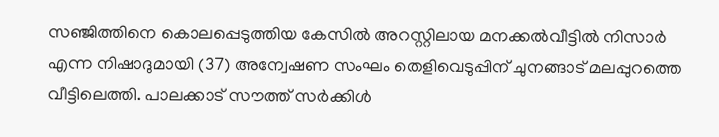സഞ്ജിത്തിനെ കൊലപ്പെടുത്തിയ കേസിൽ അറസ്റ്റിലായ മനക്കൽവീട്ടിൽ നിസാർ എന്ന നിഷാദുമായി (37) അന്വേഷണ സംഘം തെളിവെടുപ്പിന് ചുനങ്ങാട് മലപ്പുറത്തെ വീട്ടിലെത്തി. പാലക്കാട് സൗത്ത് സർക്കിൾ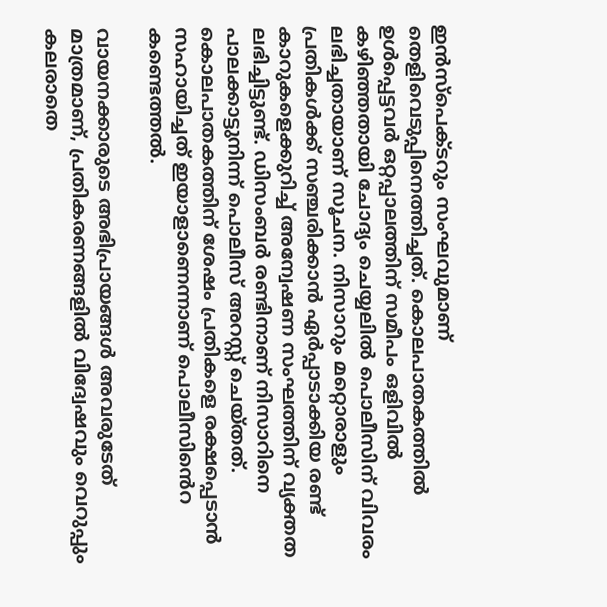ഇൻസ്പെക്ടറും സംഘവുമാണ് തെളിവെടുപ്പിനെത്തിച്ചത്. കൊലപാതകത്തിൽ ഉൾപ്പെട്ടവർ ഒറ്റപ്പാലത്തിന് സമീപം ഒളിവിൽ കഴിഞ്ഞതായി ചോദ്യം ചെയ്യലിൽ പൊലീസിന് വിവരം ലഭിച്ചതായാണ് സൂചന. നിസാറും മറ്റൊരാളും പ്രതികൾക്ക് സഞ്ചരിക്കാൻ ഏർപ്പാടാക്കിയ രണ്ട് കാറുകളെക്കുറിച്ച് അന്വേഷണ സംഘത്തിന് വ്യക്തത ലഭിച്ചിട്ടുണ്ട്. ഡിസംബർ രണ്ടിനാണ് നിസാറിനെ പാലക്കാട്ടുനിന്ന് പൊലീസ് അറസ്റ്റ് ചെയ്തത്. കൊലപാതകത്തിന് ശേഷം പ്രതികളെ രക്ഷപ്പെടാൻ സഹായിച്ചത് ഇയാളാണെന്നാണ് പൊലീസിൻെറ കണ്ടെത്തൽ.

വായനക്കാരുടെ അഭിപ്രായങ്ങള്‍ അവരുടേത് മാത്രമാണ്, പ്രതികരണങ്ങളിൽ വിദ്വേഷവും വെറുപ്പും കലരാതെ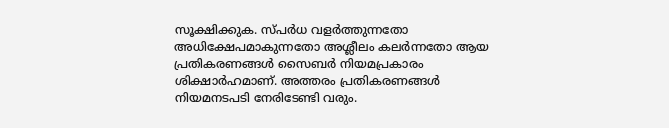സൂക്ഷിക്കുക. സ്പർധ വളർത്തുന്നതോ അധിക്ഷേപമാകുന്നതോ അശ്ലീലം കലർന്നതോ ആയ പ്രതികരണങ്ങൾ സൈബർ നിയമപ്രകാരം ശിക്ഷാർഹമാണ്. അത്തരം പ്രതികരണങ്ങൾ നിയമനടപടി നേരിടേണ്ടി വരും.